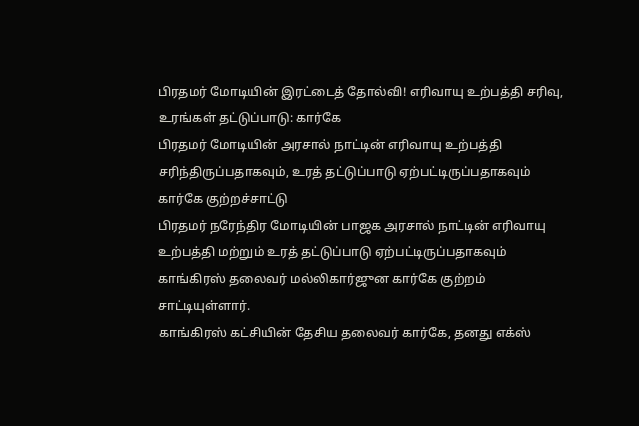பிரதமர் மோடியின் இரட்டைத் தோல்வி! எரிவாயு உற்பத்தி சரிவு, உரங்கள் தட்டுப்பாடு: கார்கே
பிரதமர் மோடியின் அரசால் நாட்டின் எரிவாயு உற்பத்தி சரிந்திருப்பதாகவும், உரத் தட்டுப்பாடு ஏற்பட்டிருப்பதாகவும் கார்கே குற்றச்சாட்டு
பிரதமர் நரேந்திர மோடியின் பாஜக அரசால் நாட்டின் எரிவாயு உற்பத்தி மற்றும் உரத் தட்டுப்பாடு ஏற்பட்டிருப்பதாகவும் காங்கிரஸ் தலைவர் மல்லிகார்ஜுன கார்கே குற்றம் சாட்டியுள்ளார்.
காங்கிரஸ் கட்சியின் தேசிய தலைவர் கார்கே, தனது எக்ஸ்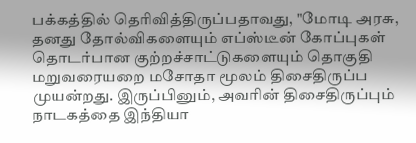பக்கத்தில் தெரிவித்திருப்பதாவது, "மோடி அரசு, தனது தோல்விகளையும் எப்ஸ்டீன் கோப்புகள் தொடர்பான குற்றச்சாட்டுகளையும் தொகுதி மறுவரையறை மசோதா மூலம் திசைதிருப்ப முயன்றது. இருப்பினும், அவரின் திசைதிருப்பும் நாடகத்தை இந்தியா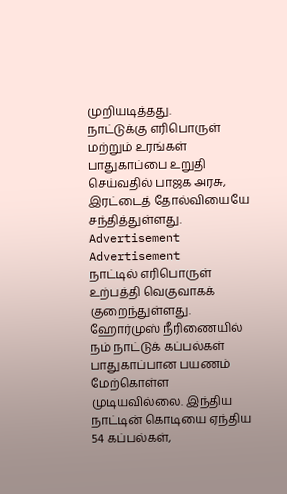முறியடித்தது.
நாட்டுக்கு எரிபொருள் மற்றும் உரங்கள் பாதுகாப்பை உறுதி செய்வதில் பாஜக அரசு, இரட்டைத் தோல்வியையே சந்தித்துள்ளது.
Advertisement
Advertisement
நாட்டில் எரிபொருள் உற்பத்தி வெகுவாகக் குறைந்துள்ளது. ஹோர்முஸ் நீரிணையில் நம் நாட்டுக் கப்பல்கள் பாதுகாப்பான பயணம் மேற்கொள்ள முடியவில்லை. இந்திய நாட்டின் கொடியை ஏந்திய 54 கப்பல்கள்,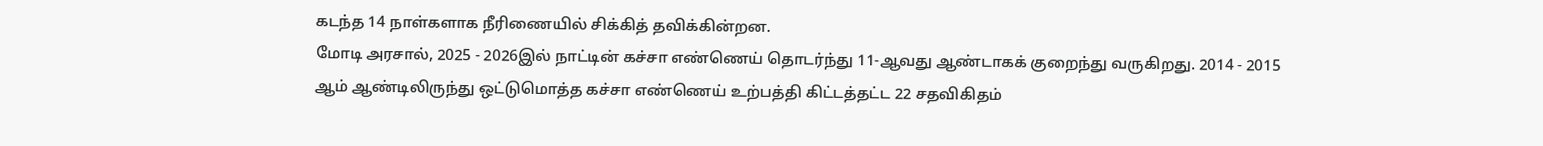கடந்த 14 நாள்களாக நீரிணையில் சிக்கித் தவிக்கின்றன.
மோடி அரசால், 2025 - 2026இல் நாட்டின் கச்சா எண்ணெய் தொடர்ந்து 11-ஆவது ஆண்டாகக் குறைந்து வருகிறது. 2014 - 2015 ஆம் ஆண்டிலிருந்து ஒட்டுமொத்த கச்சா எண்ணெய் உற்பத்தி கிட்டத்தட்ட 22 சதவிகிதம்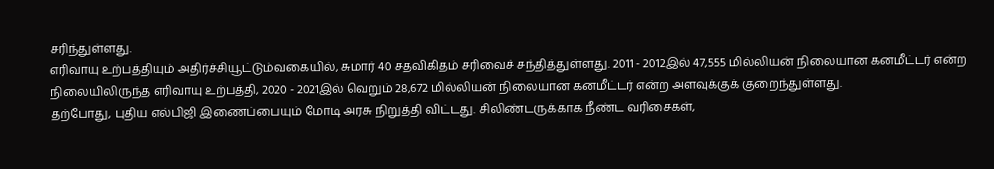சரிந்துள்ளது.
எரிவாயு உற்பத்தியும் அதிர்ச்சியூட்டும்வகையில், சுமார் 40 சதவிகிதம் சரிவைச் சந்தித்துள்ளது. 2011 - 2012இல் 47,555 மில்லியன் நிலையான கனமீட்டர் என்ற நிலையிலிருந்த எரிவாயு உற்பத்தி, 2020 - 2021இல் வெறும் 28,672 மில்லியன் நிலையான கனமீட்டர் என்ற அளவுக்குக் குறைந்துள்ளது.
தற்போது, புதிய எல்பிஜி இணைப்பையும் மோடி அரசு நிறுத்தி விட்டது. சிலிண்டருக்காக நீண்ட வரிசைகள்,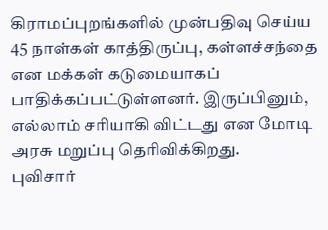கிராமப்புறங்களில் முன்பதிவு செய்ய 45 நாள்கள் காத்திருப்பு, கள்ளச்சந்தை என மக்கள் கடுமையாகப் பாதிக்கப்பட்டுள்ளனர். இருப்பினும், எல்லாம் சரியாகி விட்டது என மோடி அரசு மறுப்பு தெரிவிக்கிறது.
புவிசார்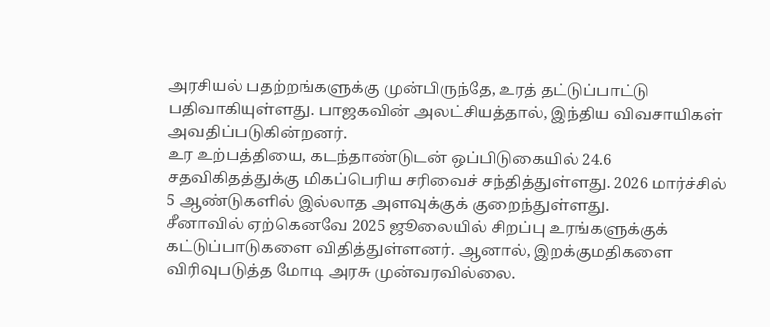அரசியல் பதற்றங்களுக்கு முன்பிருந்தே, உரத் தட்டுப்பாட்டு பதிவாகியுள்ளது. பாஜகவின் அலட்சியத்தால், இந்திய விவசாயிகள் அவதிப்படுகின்றனர்.
உர உற்பத்தியை, கடந்தாண்டுடன் ஒப்பிடுகையில் 24.6 சதவிகிதத்துக்கு மிகப்பெரிய சரிவைச் சந்தித்துள்ளது. 2026 மார்ச்சில் 5 ஆண்டுகளில் இல்லாத அளவுக்குக் குறைந்துள்ளது.
சீனாவில் ஏற்கெனவே 2025 ஜூலையில் சிறப்பு உரங்களுக்குக் கட்டுப்பாடுகளை விதித்துள்ளனர். ஆனால், இறக்குமதிகளை விரிவுபடுத்த மோடி அரசு முன்வரவில்லை.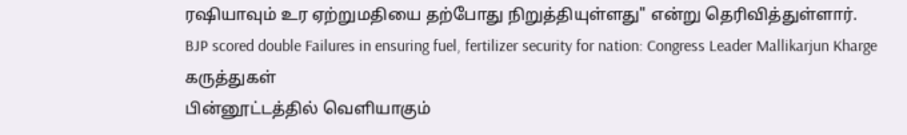ரஷியாவும் உர ஏற்றுமதியை தற்போது நிறுத்தியுள்ளது" என்று தெரிவித்துள்ளார்.
BJP scored double Failures in ensuring fuel, fertilizer security for nation: Congress Leader Mallikarjun Kharge
கருத்துகள்
பின்னூட்டத்தில் வெளியாகும்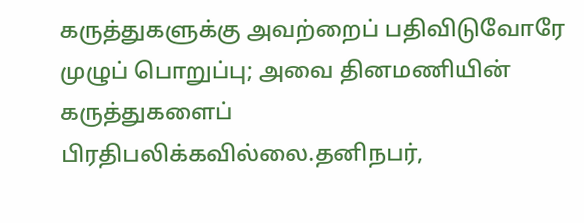கருத்துகளுக்கு அவற்றைப் பதிவிடுவோரே முழுப் பொறுப்பு; அவை தினமணியின் கருத்துகளைப் பிரதிபலிக்கவில்லை.தனிநபர்,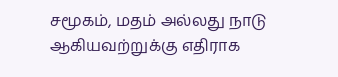சமூகம், மதம் அல்லது நாடு ஆகியவற்றுக்கு எதிராக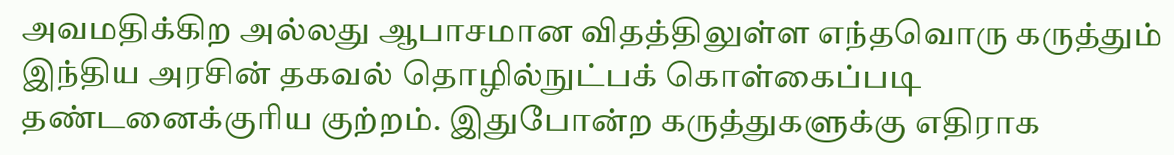அவமதிக்கிற அல்லது ஆபாசமான விதத்திலுள்ள எந்தவொரு கருத்தும் இந்திய அரசின் தகவல் தொழில்நுட்பக் கொள்கைப்படி தண்டனைக்குரிய குற்றம். இதுபோன்ற கருத்துகளுக்கு எதிராக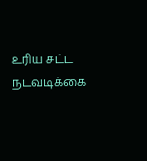உரிய சட்ட நடவடிக்கை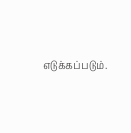எடுக்கப்படும்.